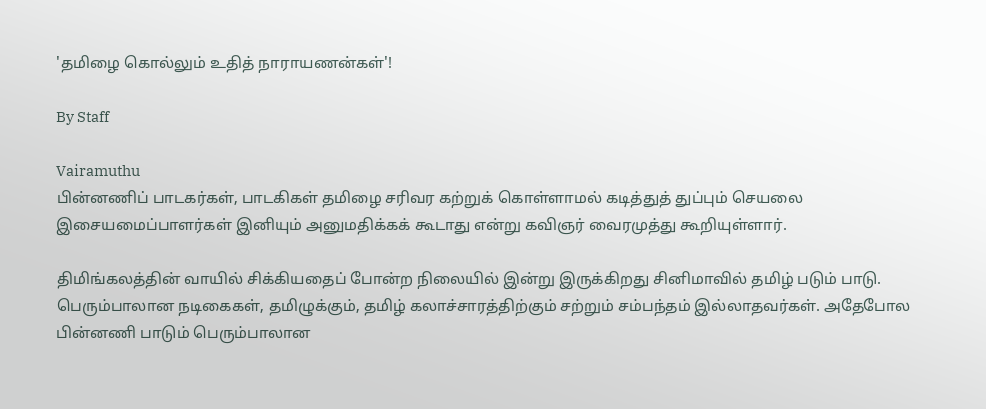'தமிழை கொல்லும் உதித் நாராயணன்கள்'!

By Staff

Vairamuthu
பின்னணிப் பாடகர்கள், பாடகிகள் தமிழை சரிவர கற்றுக் கொள்ளாமல் கடித்துத் துப்பும் செயலை இசையமைப்பாளர்கள் இனியும் அனுமதிக்கக் கூடாது என்று கவிஞர் வைரமுத்து கூறியுள்ளார்.

திமிங்கலத்தின் வாயில் சிக்கியதைப் போன்ற நிலையில் இன்று இருக்கிறது சினிமாவில் தமிழ் படும் பாடு. பெரும்பாலான நடிகைகள், தமிழுக்கும், தமிழ் கலாச்சாரத்திற்கும் சற்றும் சம்பந்தம் இல்லாதவர்கள். அதேபோல பின்னணி பாடும் பெரும்பாலான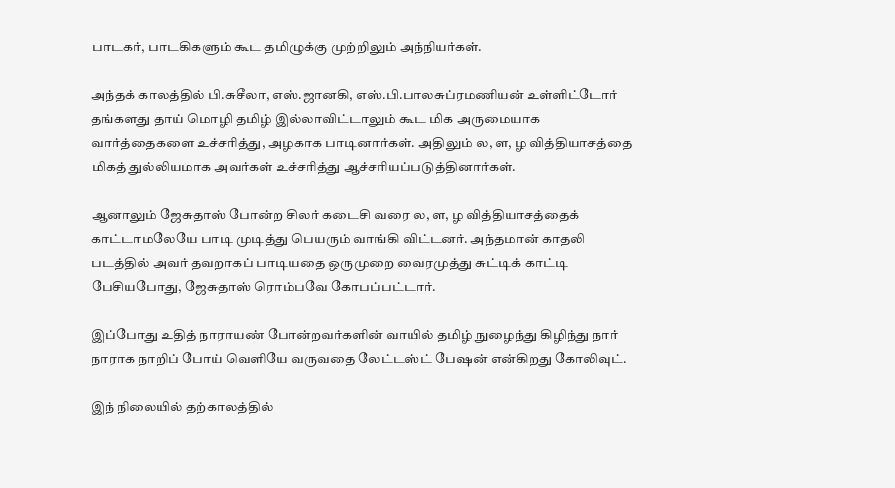பாடகர், பாடகிகளும் கூட தமிழுக்கு முற்றிலும் அந்நியர்கள்.

அந்தக் காலத்தில் பி.சுசீலா, எஸ்.ஜானகி, எஸ்.பி.பாலசுப்ரமணியன் உள்ளிட்டோர் தங்களது தாய் மொழி தமிழ் இல்லாவிட்டாலும் கூட மிக அருமையாக வார்த்தைகளை உச்சரித்து, அழகாக பாடினார்கள். அதிலும் ல, ள, ழ வித்தியாசத்தை மிகத் துல்லியமாக அவர்கள் உச்சரித்து ஆச்சரியப்படுத்தினார்கள்.

ஆனாலும் ஜேசுதாஸ் போன்ற சிலர் கடைசி வரை ல, ள, ழ வித்தியாசத்தைக் காட்டாமலேயே பாடி முடித்து பெயரும் வாங்கி விட்டனர். அந்தமான் காதலி படத்தில் அவர் தவறாகப் பாடியதை ஒருமுறை வைரமுத்து சுட்டிக் காட்டி பேசியபோது, ஜேசுதாஸ் ரொம்பவே கோபப்பட்டார்.

இப்போது உதித் நாராயண் போன்றவர்களின் வாயில் தமிழ் நுழைந்து கிழிந்து நார் நாராக நாறிப் போய் வெளியே வருவதை லேட்டஸ்ட் பேஷன் என்கிறது கோலிவுட்.

இந் நிலையில் தற்காலத்தில்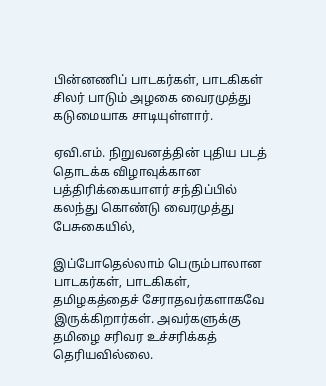பின்னணிப் பாடகர்கள், பாடகிகள் சிலர் பாடும் அழகை வைரமுத்து கடுமையாக சாடியுள்ளார்.

ஏவி.எம். நிறுவனத்தின் புதிய படத் தொடக்க விழாவுக்கான பத்திரிக்கையாளர் சந்திப்பில் கலந்து கொண்டு வைரமுத்து பேசுகையில்,

இப்போதெல்லாம் பெரும்பாலான பாடகர்கள், பாடகிகள், தமிழகத்தைச் சேராதவர்களாகவே இருக்கிறார்கள். அவர்களுக்கு தமிழை சரிவர உச்சரிக்கத் தெரியவில்லை.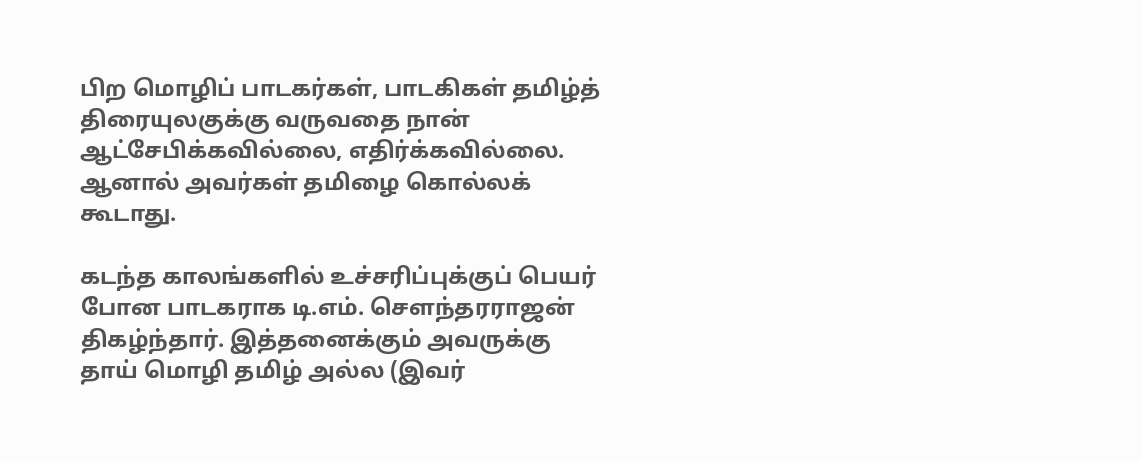பிற மொழிப் பாடகர்கள், பாடகிகள் தமிழ்த் திரையுலகுக்கு வருவதை நான் ஆட்சேபிக்கவில்லை, எதிர்க்கவில்லை. ஆனால் அவர்கள் தமிழை கொல்லக் கூடாது.

கடந்த காலங்களில் உச்சரிப்புக்குப் பெயர் போன பாடகராக டி.எம். செளந்தரராஜன் திகழ்ந்தார். இத்தனைக்கும் அவருக்கு தாய் மொழி தமிழ் அல்ல (இவர்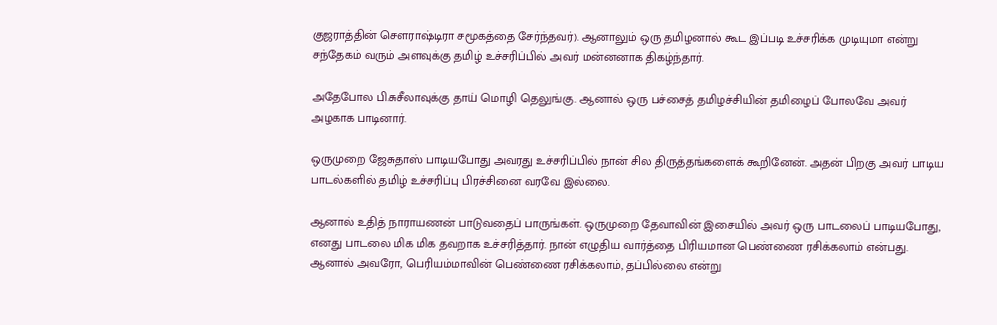குஜராத்தின் செளராஷ்டிரா சமூகத்தை சேர்ந்தவர்). ஆனாலும் ஒரு தமிழனால் கூட இப்படி உச்சரிக்க முடியுமா என்று சந்தேகம் வரும் அளவுக்கு தமிழ் உச்சரிப்பில் அவர் மன்னனாக திகழ்ந்தார்.

அதேபோல பி.சுசீலாவுக்கு தாய் மொழி தெலுங்கு. ஆனால் ஒரு பச்சைத் தமிழச்சியின் தமிழைப் போலவே அவர் அழகாக பாடினார்.

ஒருமுறை ஜேசுதாஸ் பாடியபோது அவரது உச்சரிப்பில் நான் சில திருத்தங்களைக் கூறினேன். அதன் பிறகு அவர் பாடிய பாடல்களில் தமிழ் உச்சரிப்பு பிரச்சினை வரவே இல்லை.

ஆனால் உதித் நாராயணன் பாடுவதைப் பாருங்கள். ஒருமுறை தேவாவின் இசையில் அவர் ஒரு பாடலைப் பாடியபோது, எனது பாடலை மிக மிக தவறாக உச்சரித்தார். நான் எழுதிய வார்த்தை பிரியமான பெண்ணை ரசிக்கலாம் என்பது. ஆனால் அவரோ, பெரியம்மாவின் பெண்ணை ரசிக்கலாம், தப்பில்லை என்று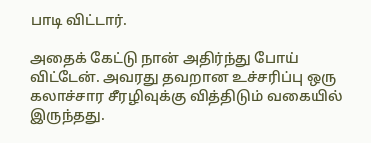பாடி விட்டார்.

அதைக் கேட்டு நான் அதிர்ந்து போய் விட்டேன். அவரது தவறான உச்சரிப்பு ஒரு கலாச்சார சீரழிவுக்கு வித்திடும் வகையில் இருந்தது.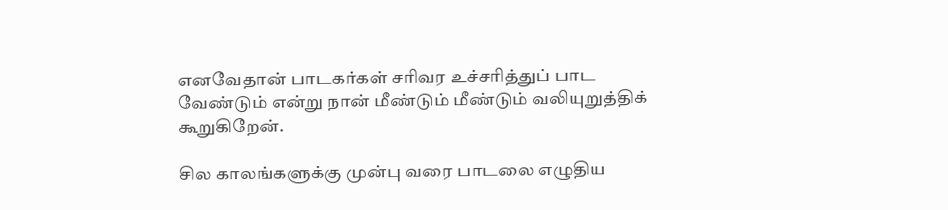எனவேதான் பாடகர்கள் சரிவர உச்சரித்துப் பாட வேண்டும் என்று நான் மீண்டும் மீண்டும் வலியுறுத்திக் கூறுகிறேன்.

சில காலங்களுக்கு முன்பு வரை பாடலை எழுதிய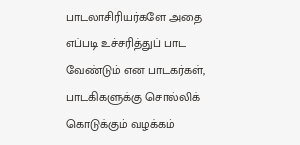பாடலாசிரியர்களே அதை எப்படி உச்சரித்துப் பாட வேண்டும் என பாடகர்கள், பாடகிகளுக்கு சொல்லிக் கொடுக்கும் வழக்கம்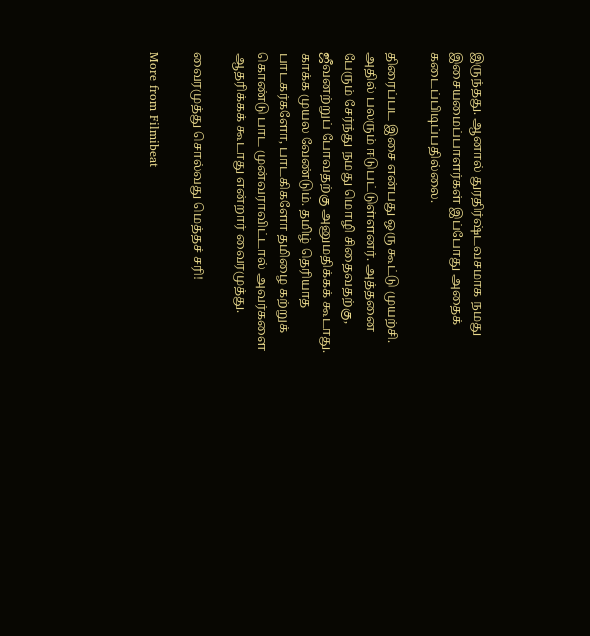இருந்தது. ஆனால் துரதிர்ஷ்டவசமாக நமது இசையமைப்பாளர்கள் இப்போது அதைக் கடைப்பிடிப்பதில்லை.

திரைப்பட இசை என்பது ஒரு கூட்டு முயற்சி. அதில் பலரும் ஈடுபட்டுள்ளனர். அத்தனை பேரும் சேர்ந்து நமது மொழி சிதைவதற்கு, ஜீவனற்றுப் போவதற்கு அனுமதிக்கக் கூடாது. காக்க முயல வேண்டும். தமிழ் தெரியாத பாடகர்களோ, பாடகிகளோ தமிழை கற்றுக் கொண்டு பாட முன்வராவிட்டால் அவர்களை ஆதரிக்கக் கூடாது என்றார் வைரமுத்து.

வைரமுத்து சொல்வது மெத்தச் சரி!

More from Filmibeat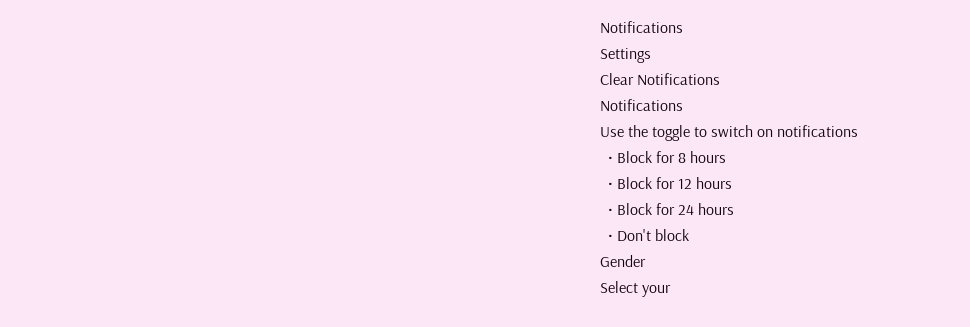Notifications
Settings
Clear Notifications
Notifications
Use the toggle to switch on notifications
  • Block for 8 hours
  • Block for 12 hours
  • Block for 24 hours
  • Don't block
Gender
Select your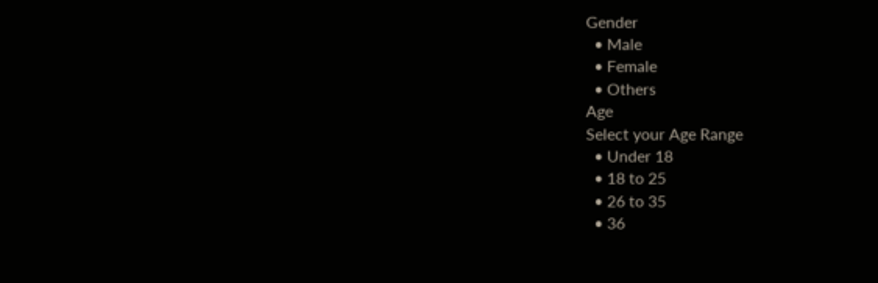Gender
  • Male
  • Female
  • Others
Age
Select your Age Range
  • Under 18
  • 18 to 25
  • 26 to 35
  • 36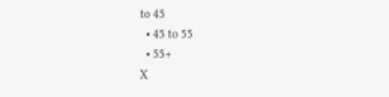to 45
  • 45 to 55
  • 55+
X